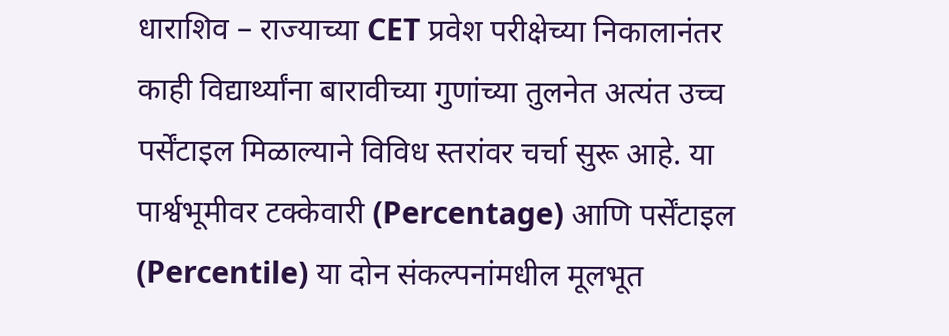धाराशिव – राज्याच्या CET प्रवेश परीक्षेच्या निकालानंतर काही विद्यार्थ्यांना बारावीच्या गुणांच्या तुलनेत अत्यंत उच्च पर्सेंटाइल मिळाल्याने विविध स्तरांवर चर्चा सुरू आहे. या पार्श्वभूमीवर टक्केवारी (Percentage) आणि पर्सेंटाइल (Percentile) या दोन संकल्पनांमधील मूलभूत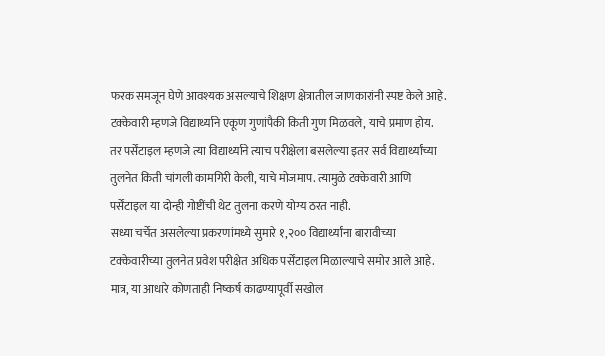फरक समजून घेणे आवश्यक असल्याचे शिक्षण क्षेत्रातील जाणकारांनी स्पष्ट केले आहे.
टक्केवारी म्हणजे विद्यार्थ्याने एकूण गुणांपैकी किती गुण मिळवले, याचे प्रमाण होय. तर पर्सेंटाइल म्हणजे त्या विद्यार्थ्याने त्याच परीक्षेला बसलेल्या इतर सर्व विद्यार्थ्यांच्या तुलनेत किती चांगली कामगिरी केली, याचे मोजमाप. त्यामुळे टक्केवारी आणि पर्सेंटाइल या दोन्ही गोष्टींची थेट तुलना करणे योग्य ठरत नाही.
सध्या चर्चेत असलेल्या प्रकरणांमध्ये सुमारे १,२०० विद्यार्थ्यांना बारावीच्या टक्केवारीच्या तुलनेत प्रवेश परीक्षेत अधिक पर्सेंटाइल मिळाल्याचे समोर आले आहे. मात्र, या आधारे कोणताही निष्कर्ष काढण्यापूर्वी सखोल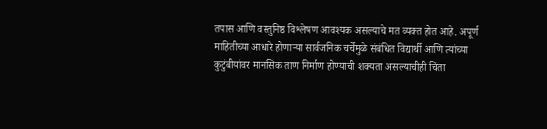तपास आणि वस्तुनिष्ठ विश्लेषण आवश्यक असल्याचे मत व्यक्त होत आहे. अपूर्ण माहितीच्या आधारे होणाऱ्या सार्वजनिक चर्चेमुळे संबंधित विद्यार्थी आणि त्यांच्या कुटुंबीयांवर मानसिक ताण निर्माण होण्याची शक्यता असल्याचीही चिंता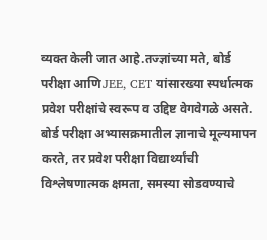व्यक्त केली जात आहे.तज्ज्ञांच्या मते, बोर्ड परीक्षा आणि JEE, CET यांसारख्या स्पर्धात्मक प्रवेश परीक्षांचे स्वरूप व उद्दिष्ट वेगवेगळे असते. बोर्ड परीक्षा अभ्यासक्रमातील ज्ञानाचे मूल्यमापन करते, तर प्रवेश परीक्षा विद्यार्थ्यांची विश्लेषणात्मक क्षमता, समस्या सोडवण्याचे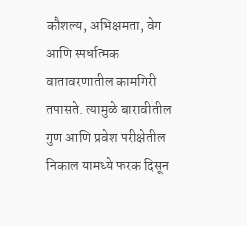कौशल्य, अभिक्षमता, वेग आणि स्पर्धात्मक वातावरणातील कामगिरी तपासते. त्यामुळे बारावीतील गुण आणि प्रवेश परीक्षेतील निकाल यामध्ये फरक दिसून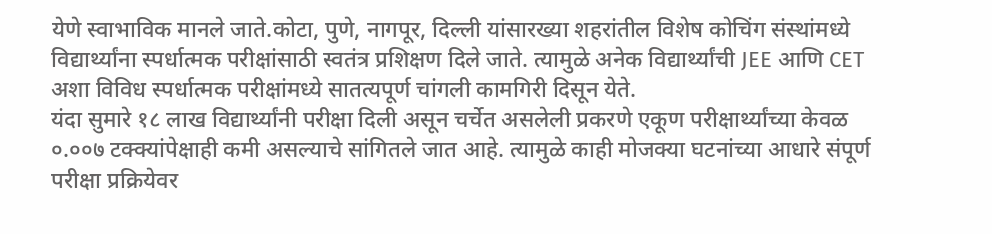येणे स्वाभाविक मानले जाते.कोटा, पुणे, नागपूर, दिल्ली यांसारख्या शहरांतील विशेष कोचिंग संस्थांमध्ये विद्यार्थ्यांना स्पर्धात्मक परीक्षांसाठी स्वतंत्र प्रशिक्षण दिले जाते. त्यामुळे अनेक विद्यार्थ्यांची JEE आणि CET अशा विविध स्पर्धात्मक परीक्षांमध्ये सातत्यपूर्ण चांगली कामगिरी दिसून येते.
यंदा सुमारे १८ लाख विद्यार्थ्यांनी परीक्षा दिली असून चर्चेत असलेली प्रकरणे एकूण परीक्षार्थ्यांच्या केवळ ०.००७ टक्क्यांपेक्षाही कमी असल्याचे सांगितले जात आहे. त्यामुळे काही मोजक्या घटनांच्या आधारे संपूर्ण परीक्षा प्रक्रियेवर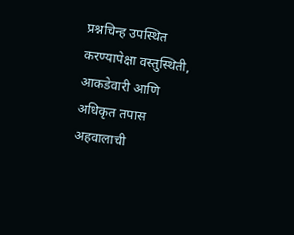प्रश्नचिन्ह उपस्थित करण्यापेक्षा वस्तुस्थिती, आकडेवारी आणि अधिकृत तपास अहवालाची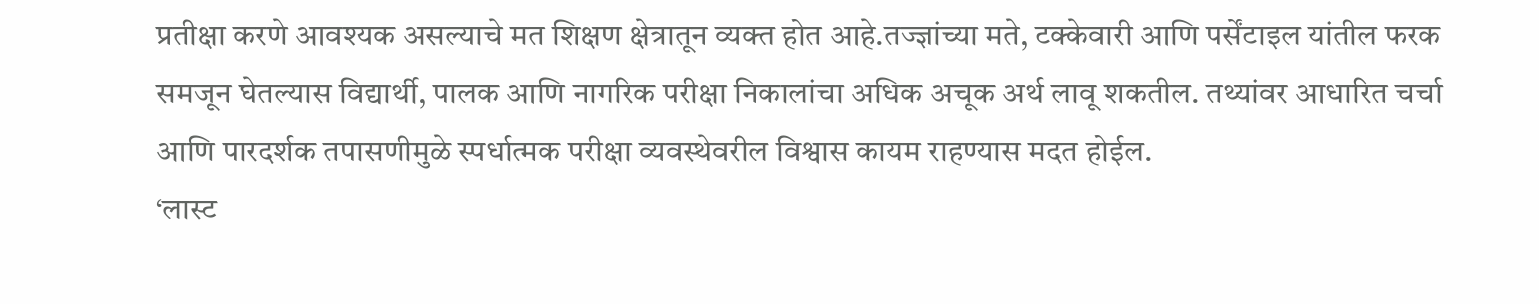प्रतीक्षा करणे आवश्यक असल्याचे मत शिक्षण क्षेत्रातून व्यक्त होत आहे.तज्ज्ञांच्या मते, टक्केवारी आणि पर्सेंटाइल यांतील फरक समजून घेतल्यास विद्यार्थी, पालक आणि नागरिक परीक्षा निकालांचा अधिक अचूक अर्थ लावू शकतील. तथ्यांवर आधारित चर्चा आणि पारदर्शक तपासणीमुळे स्पर्धात्मक परीक्षा व्यवस्थेवरील विश्वास कायम राहण्यास मदत होईल.
‘लास्ट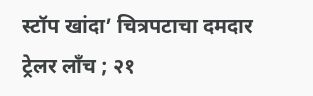स्टॉप खांदा’ चित्रपटाचा दमदार ट्रेलर लाँच ; २१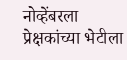नोव्हेंबरला प्रेक्षकांच्या भेटीला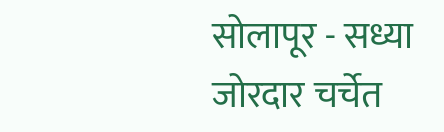सोलापूर - सध्या जोरदार चर्चेत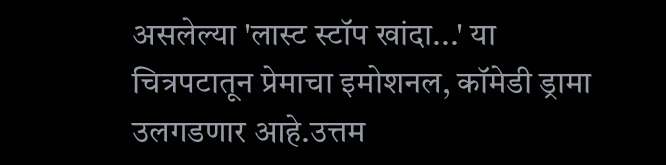असलेल्या 'लास्ट स्टॉप खांदा...' या चित्रपटातून प्रेमाचा इमोशनल, कॉमेडी ड्रामा उलगडणार आहे.उत्तम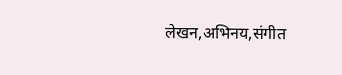लेखन,अभिनय,संगीत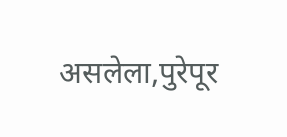असलेला,पुरेपूर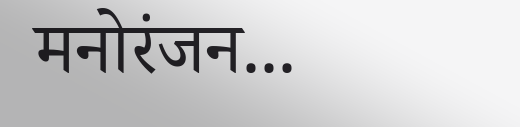मनोरंजन...